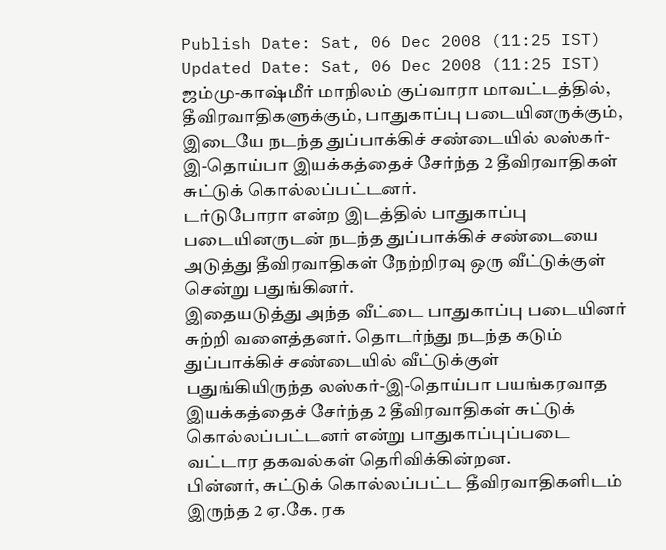Publish Date: Sat, 06 Dec 2008 (11:25 IST)
Updated Date: Sat, 06 Dec 2008 (11:25 IST)
ஜம்மு-காஷ்மீர் மாநிலம் குப்வாரா மாவட்டத்தில், தீவிரவாதிகளுக்கும், பாதுகாப்பு படையினருக்கும், இடையே நடந்த துப்பாக்கிச் சண்டையில் லஸ்கர்-இ-தொய்பா இயக்கத்தைச் சேர்ந்த 2 தீவிரவாதிகள் சுட்டுக் கொல்லப்பட்டனர்.
டர்டுபோரா என்ற இடத்தில் பாதுகாப்பு படையினருடன் நடந்த துப்பாக்கிச் சண்டையை அடுத்து தீவிரவாதிகள் நேற்றிரவு ஒரு வீட்டுக்குள் சென்று பதுங்கினர்.
இதையடுத்து அந்த வீட்டை பாதுகாப்பு படையினர் சுற்றி வளைத்தனர். தொடர்ந்து நடந்த கடும் துப்பாக்கிச் சண்டையில் வீட்டுக்குள் பதுங்கியிருந்த லஸ்கர்-இ-தொய்பா பயங்கரவாத இயக்கத்தைச் சேர்ந்த 2 தீவிரவாதிகள் சுட்டுக் கொல்லப்பட்டனர் என்று பாதுகாப்புப்படை வட்டார தகவல்கள் தெரிவிக்கின்றன.
பின்னர், சுட்டுக் கொல்லப்பட்ட தீவிரவாதிகளிடம் இருந்த 2 ஏ.கே. ரக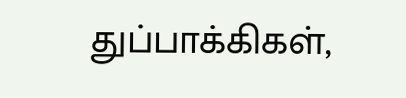துப்பாக்கிகள்,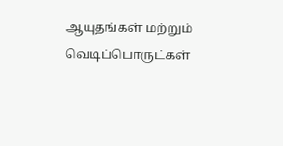ஆயுதங்கள் மற்றும் வெடிப்பொருட்கள்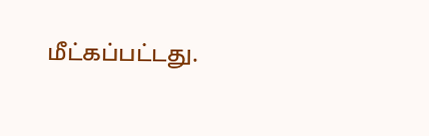மீட்கப்பட்டது.